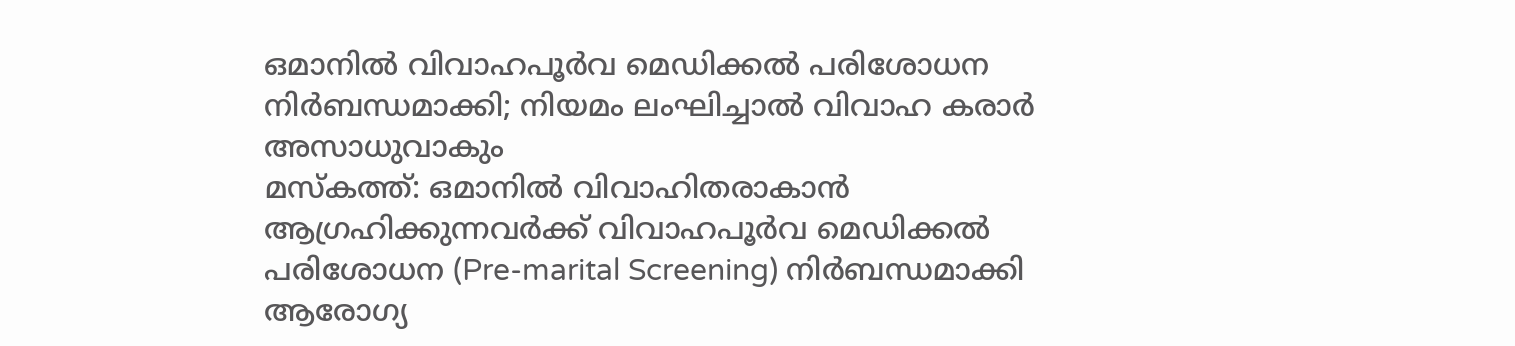ഒമാനിൽ വിവാഹപൂർവ മെഡിക്കൽ പരിശോധന നിർബന്ധമാക്കി; നിയമം ലംഘിച്ചാൽ വിവാഹ കരാർ അസാധുവാകും
മസ്കത്ത്: ഒമാനിൽ വിവാഹിതരാകാൻ ആഗ്രഹിക്കുന്നവർക്ക് വിവാഹപൂർവ മെഡിക്കൽ പരിശോധന (Pre-marital Screening) നിർബന്ധമാക്കി ആരോഗ്യ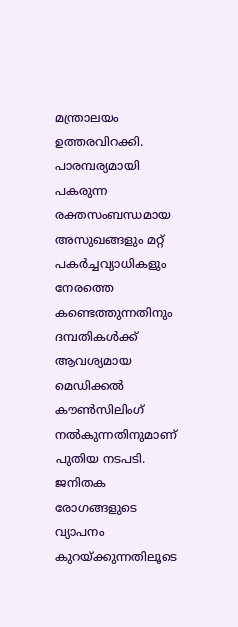മന്ത്രാലയം ഉത്തരവിറക്കി. പാരമ്പര്യമായി പകരുന്ന രക്തസംബന്ധമായ അസുഖങ്ങളും മറ്റ് പകർച്ചവ്യാധികളും നേരത്തെ കണ്ടെത്തുന്നതിനും ദമ്പതികൾക്ക് ആവശ്യമായ മെഡിക്കൽ കൗൺസിലിംഗ് നൽകുന്നതിനുമാണ് പുതിയ നടപടി.
ജനിതക രോഗങ്ങളുടെ വ്യാപനം കുറയ്ക്കുന്നതിലൂടെ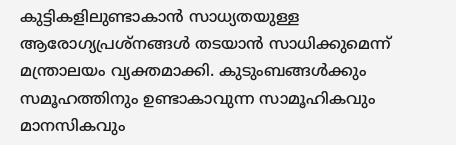കുട്ടികളിലുണ്ടാകാൻ സാധ്യതയുള്ള ആരോഗ്യപ്രശ്നങ്ങൾ തടയാൻ സാധിക്കുമെന്ന് മന്ത്രാലയം വ്യക്തമാക്കി. കുടുംബങ്ങൾക്കും സമൂഹത്തിനും ഉണ്ടാകാവുന്ന സാമൂഹികവും മാനസികവും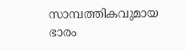സാമ്പത്തികവുമായ ഭാരം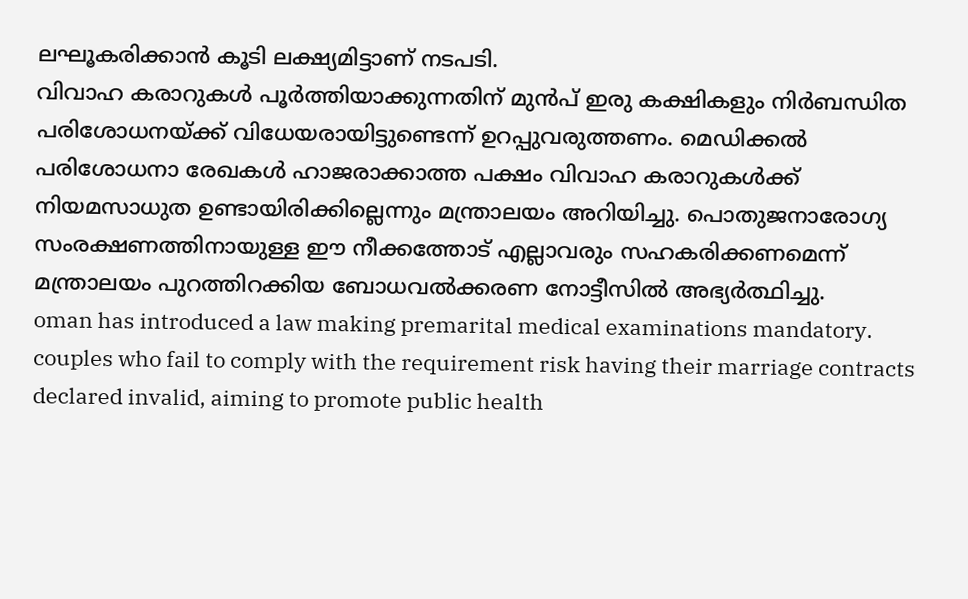ലഘൂകരിക്കാൻ കൂടി ലക്ഷ്യമിട്ടാണ് നടപടി.
വിവാഹ കരാറുകൾ പൂർത്തിയാക്കുന്നതിന് മുൻപ് ഇരു കക്ഷികളും നിർബന്ധിത പരിശോധനയ്ക്ക് വിധേയരായിട്ടുണ്ടെന്ന് ഉറപ്പുവരുത്തണം. മെഡിക്കൽ പരിശോധനാ രേഖകൾ ഹാജരാക്കാത്ത പക്ഷം വിവാഹ കരാറുകൾക്ക് നിയമസാധുത ഉണ്ടായിരിക്കില്ലെന്നും മന്ത്രാലയം അറിയിച്ചു. പൊതുജനാരോഗ്യ സംരക്ഷണത്തിനായുള്ള ഈ നീക്കത്തോട് എല്ലാവരും സഹകരിക്കണമെന്ന് മന്ത്രാലയം പുറത്തിറക്കിയ ബോധവൽക്കരണ നോട്ടീസിൽ അഭ്യർത്ഥിച്ചു.
oman has introduced a law making premarital medical examinations mandatory. couples who fail to comply with the requirement risk having their marriage contracts declared invalid, aiming to promote public health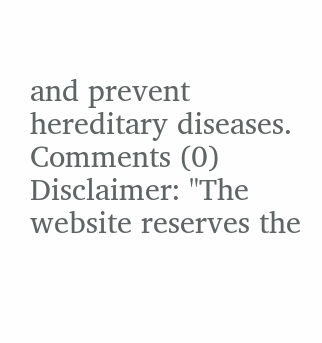and prevent hereditary diseases.
Comments (0)
Disclaimer: "The website reserves the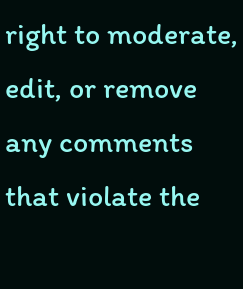right to moderate, edit, or remove any comments that violate the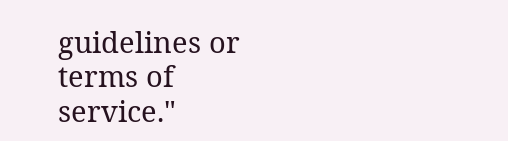guidelines or terms of service."